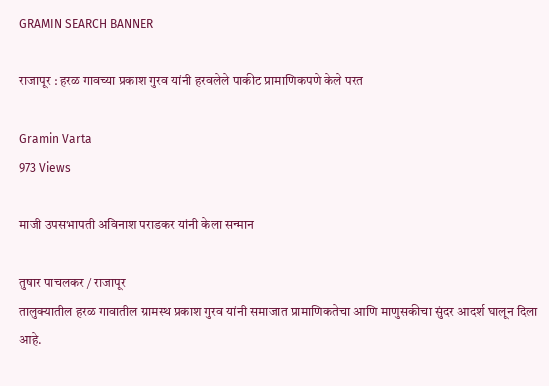GRAMIN SEARCH BANNER

राजापूर : हरळ गावच्या प्रकाश गुरव यांनी हरवलेले पाकीट प्रामाणिकपणे केले परत

Gramin Varta
973 Views

माजी उपसभापती अविनाश पराडकर यांनी केला सन्मान

तुषार पाचलकर / राजापूर
तालुक्यातील हरळ गावातील ग्रामस्थ प्रकाश गुरव यांनी समाजात प्रामाणिकतेचा आणि माणुसकीचा सुंदर आदर्श घालून दिला आहे.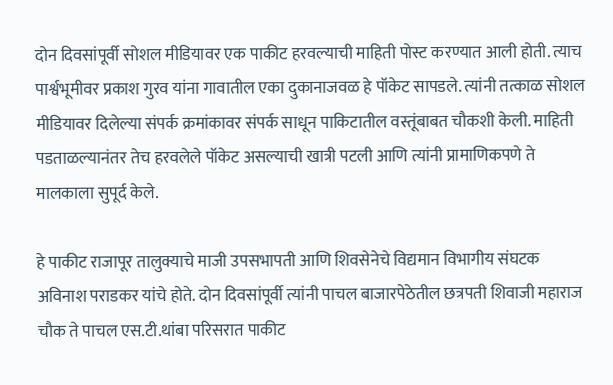दोन दिवसांपूर्वी सोशल मीडियावर एक पाकीट हरवल्याची माहिती पोस्ट करण्यात आली होती. त्याच पार्श्वभूमीवर प्रकाश गुरव यांना गावातील एका दुकानाजवळ हे पॉकेट सापडले. त्यांनी तत्काळ सोशल मीडियावर दिलेल्या संपर्क क्रमांकावर संपर्क साधून पाकिटातील वस्तूंबाबत चौकशी केली. माहिती पडताळल्यानंतर तेच हरवलेले पॉकेट असल्याची खात्री पटली आणि त्यांनी प्रामाणिकपणे ते मालकाला सुपूर्द केले.

हे पाकीट राजापूर तालुक्याचे माजी उपसभापती आणि शिवसेनेचे विद्यमान विभागीय संघटक अविनाश पराडकर यांचे होते. दोन दिवसांपूर्वी त्यांनी पाचल बाजारपेठेतील छत्रपती शिवाजी महाराज चौक ते पाचल एस.टी.थांबा परिसरात पाकीट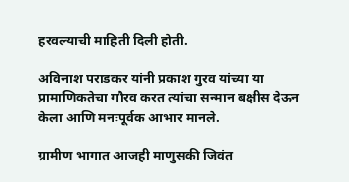हरवल्याची माहिती दिली होती.

अविनाश पराडकर यांनी प्रकाश गुरव यांच्या या प्रामाणिकतेचा गौरव करत त्यांचा सन्मान बक्षीस देऊन केला आणि मनःपूर्वक आभार मानले.

ग्रामीण भागात आजही माणुसकी जिवंत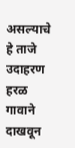असल्याचे हे ताजे उदाहरण हरळ गावाने दाखवून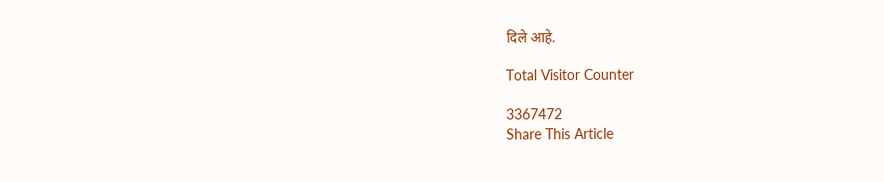दिले आहे.

Total Visitor Counter

3367472
Share This Article